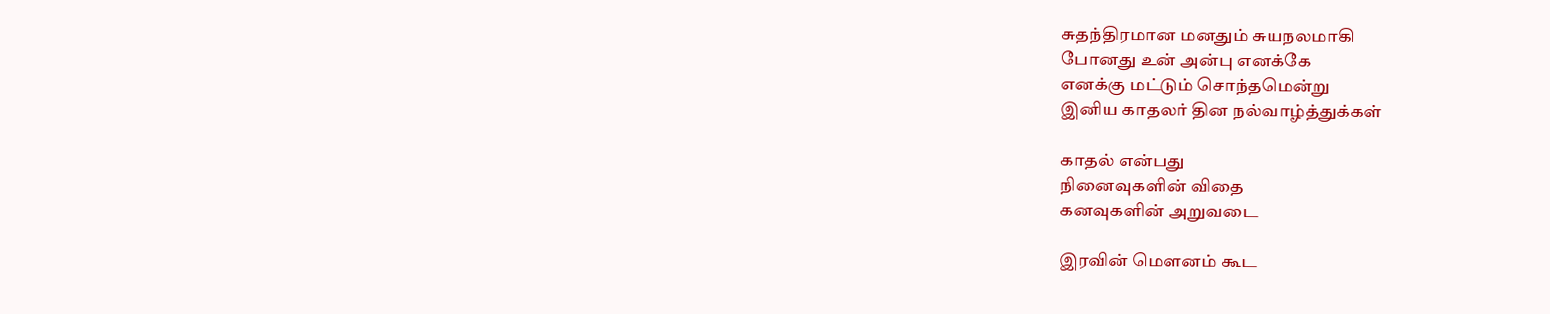சுதந்திரமான மனதும் சுயநலமாகி
போனது உன் அன்பு எனக்கே
எனக்கு மட்டும் சொந்தமென்று
இனிய காதலர் தின நல்வாழ்த்துக்கள்

காதல் என்பது
நினைவுகளின் விதை
கனவுகளின் அறுவடை

இரவின் மௌனம் கூட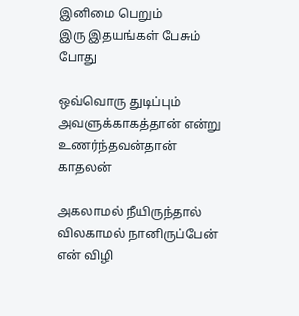இனிமை பெறும்
இரு இதயங்கள் பேசும் போது

ஒவ்வொரு துடிப்பும்
அவளுக்காகத்தான் என்று
உணர்ந்தவன்தான் காதலன்

அகலாமல் நீயிருந்தால்
விலகாமல் நானிருப்பேன்
என் விழி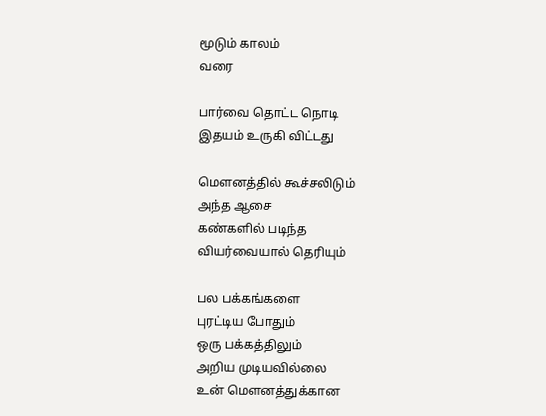மூடும் காலம்
வரை

பார்வை தொட்ட நொடி
இதயம் உருகி விட்டது

மௌனத்தில் கூச்சலிடும்
அந்த ஆசை
கண்களில் படிந்த
வியர்வையால் தெரியும்

பல பக்கங்களை
புரட்டிய போதும்
ஒரு பக்கத்திலும்
அறிய முடியவில்லை
உன் மௌனத்துக்கான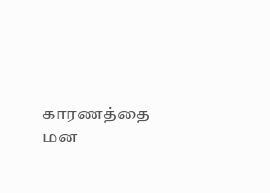காரணத்தை
மன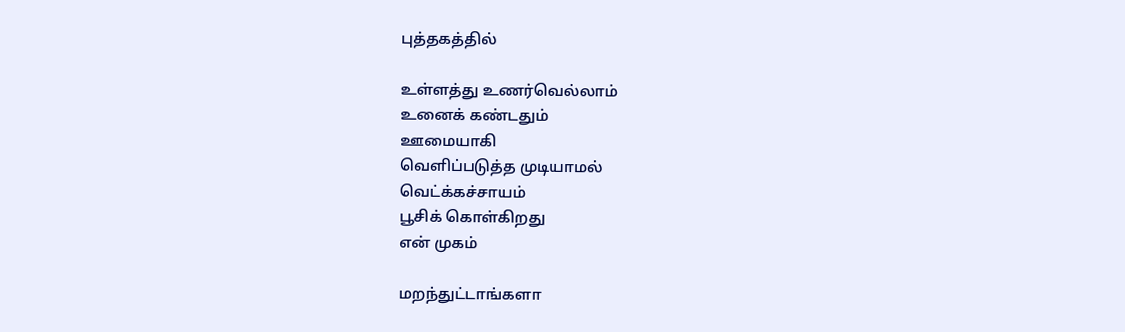புத்தகத்தில்

உள்ளத்து உணர்வெல்லாம்
உனைக் கண்டதும்
ஊமையாகி
வெளிப்படுத்த முடியாமல்
வெட்க்கச்சாயம்
பூசிக் கொள்கிறது
என் முகம்

மறந்துட்டாங்களா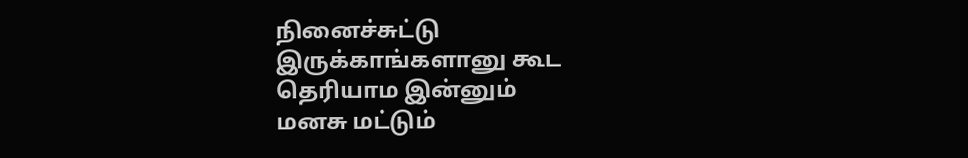நினைச்சுட்டு
இருக்காங்களானு கூட
தெரியாம இன்னும்
மனசு மட்டும்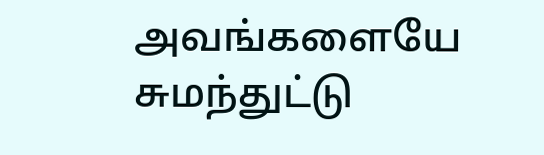அவங்களையே
சுமந்துட்டு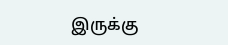இருக்கு